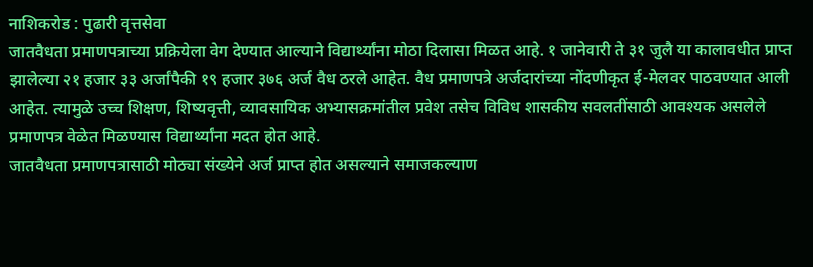नाशिकरोड : पुढारी वृत्तसेवा
जातवैधता प्रमाणपत्राच्या प्रक्रियेला वेग देण्यात आल्याने विद्यार्थ्यांना मोठा दिलासा मिळत आहे. १ जानेवारी ते ३१ जुलै या कालावधीत प्राप्त झालेल्या २१ हजार ३३ अर्जांपैकी १९ हजार ३७६ अर्ज वैध ठरले आहेत. वैध प्रमाणपत्रे अर्जदारांच्या नोंदणीकृत ई-मेलवर पाठवण्यात आली आहेत. त्यामुळे उच्च शिक्षण, शिष्यवृत्ती, व्यावसायिक अभ्यासक्रमांतील प्रवेश तसेच विविध शासकीय सवलतींसाठी आवश्यक असलेले प्रमाणपत्र वेळेत मिळण्यास विद्यार्थ्यांना मदत होत आहे.
जातवैधता प्रमाणपत्रासाठी मोठ्या संख्येने अर्ज प्राप्त होत असल्याने समाजकल्याण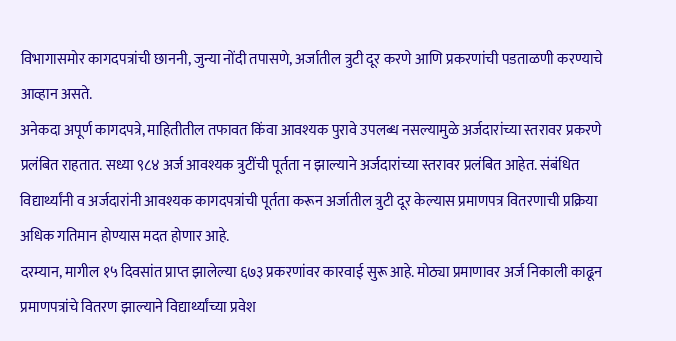विभागासमोर कागदपत्रांची छाननी, जुन्या नोंदी तपासणे, अर्जातील त्रुटी दूर करणे आणि प्रकरणांची पडताळणी करण्याचे आव्हान असते.
अनेकदा अपूर्ण कागदपत्रे, माहितीतील तफावत किंवा आवश्यक पुरावे उपलब्ध नसल्यामुळे अर्जदारांच्या स्तरावर प्रकरणे प्रलंबित राहतात. सध्या ९८४ अर्ज आवश्यक त्रुटींची पूर्तता न झाल्याने अर्जदारांच्या स्तरावर प्रलंबित आहेत. संबंधित विद्यार्थ्यांनी व अर्जदारांनी आवश्यक कागदपत्रांची पूर्तता करून अर्जातील त्रुटी दूर केल्यास प्रमाणपत्र वितरणाची प्रक्रिया अधिक गतिमान होण्यास मदत होणार आहे.
दरम्यान, मागील १५ दिवसांत प्राप्त झालेल्या ६७३ प्रकरणांवर कारवाई सुरू आहे. मोठ्या प्रमाणावर अर्ज निकाली काढून प्रमाणपत्रांचे वितरण झाल्याने विद्यार्थ्यांच्या प्रवेश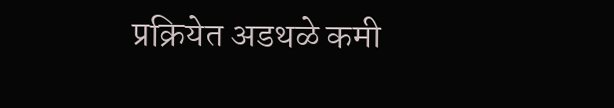प्रक्रियेत अडथळे कमी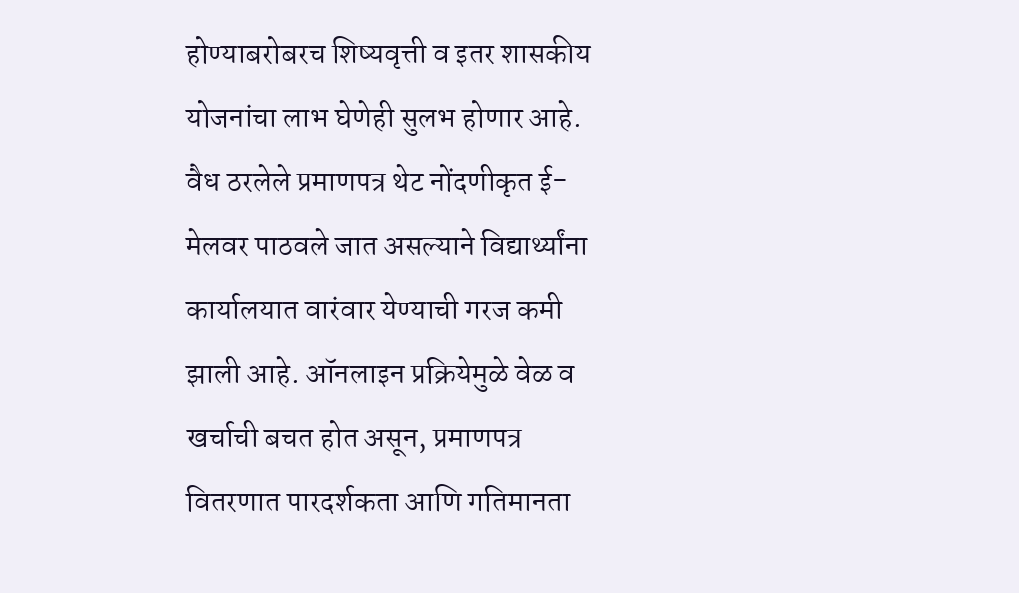होण्याबरोबरच शिष्यवृत्ती व इतर शासकीय योजनांचा लाभ घेणेही सुलभ होणार आहे.
वैध ठरलेले प्रमाणपत्र थेट नोंदणीकृत ई-मेलवर पाठवले जात असल्याने विद्यार्थ्यांना कार्यालयात वारंवार येण्याची गरज कमी झाली आहे. ऑनलाइन प्रक्रियेमुळे वेळ व खर्चाची बचत होत असून, प्रमाणपत्र वितरणात पारदर्शकता आणि गतिमानता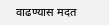वाढण्यास मदत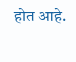होत आहे.